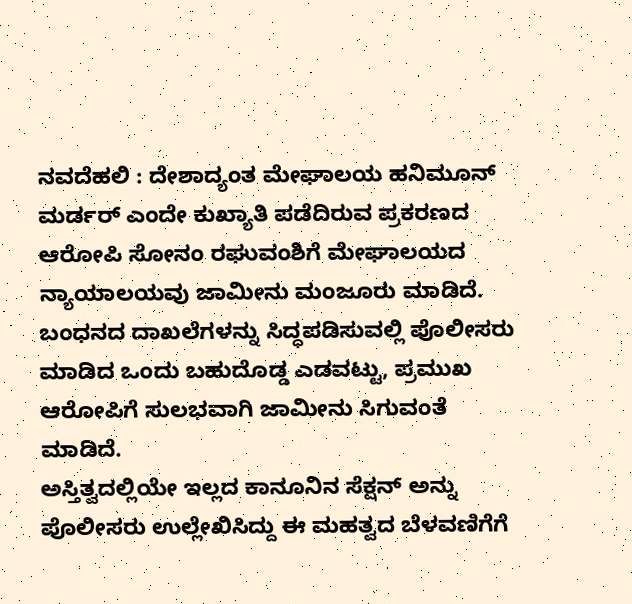ನವದೆಹಲಿ : ದೇಶಾದ್ಯಂತ ಮೇಘಾಲಯ ಹನಿಮೂನ್ ಮರ್ಡರ್ ಎಂದೇ ಕುಖ್ಯಾತಿ ಪಡೆದಿರುವ ಪ್ರಕರಣದ ಆರೋಪಿ ಸೋನಂ ರಘುವಂಶಿಗೆ ಮೇಘಾಲಯದ ನ್ಯಾಯಾಲಯವು ಜಾಮೀನು ಮಂಜೂರು ಮಾಡಿದೆ. ಬಂಧನದ ದಾಖಲೆಗಳನ್ನು ಸಿದ್ಧಪಡಿಸುವಲ್ಲಿ ಪೊಲೀಸರು ಮಾಡಿದ ಒಂದು ಬಹುದೊಡ್ಡ ಎಡವಟ್ಟು, ಪ್ರಮುಖ ಆರೋಪಿಗೆ ಸುಲಭವಾಗಿ ಜಾಮೀನು ಸಿಗುವಂತೆ ಮಾಡಿದೆ.
ಅಸ್ತಿತ್ವದಲ್ಲಿಯೇ ಇಲ್ಲದ ಕಾನೂನಿನ ಸೆಕ್ಷನ್ ಅನ್ನು ಪೊಲೀಸರು ಉಲ್ಲೇಖಿಸಿದ್ದು ಈ ಮಹತ್ವದ ಬೆಳವಣಿಗೆಗೆ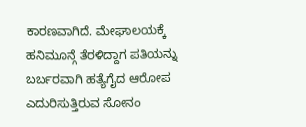ಕಾರಣವಾಗಿದೆ. ಮೇಘಾಲಯಕ್ಕೆ ಹನಿಮೂನ್ಗೆ ತೆರಳಿದ್ದಾಗ ಪತಿಯನ್ನು ಬರ್ಬರವಾಗಿ ಹತ್ಯೆಗೈದ ಆರೋಪ ಎದುರಿಸುತ್ತಿರುವ ಸೋನಂ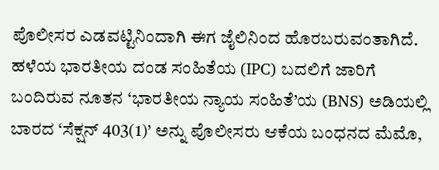ಪೊಲೀಸರ ಎಡವಟ್ಟಿನಿಂದಾಗಿ ಈಗ ಜೈಲಿನಿಂದ ಹೊರಬರುವಂತಾಗಿದೆ.
ಹಳೆಯ ಭಾರತೀಯ ದಂಡ ಸಂಹಿತೆಯ (IPC) ಬದಲಿಗೆ ಜಾರಿಗೆ ಬಂದಿರುವ ನೂತನ ‘ಭಾರತೀಯ ನ್ಯಾಯ ಸಂಹಿತೆ’ಯ (BNS) ಅಡಿಯಲ್ಲಿ ಬಾರದ ‘ಸೆಕ್ಷನ್ 403(1)’ ಅನ್ನು ಪೊಲೀಸರು ಆಕೆಯ ಬಂಧನದ ಮೆಮೊ,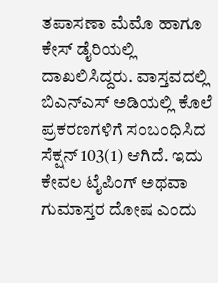ತಪಾಸಣಾ ಮೆಮೊ ಹಾಗೂ ಕೇಸ್ ಡೈರಿಯಲ್ಲಿ ದಾಖಲಿಸಿದ್ದರು. ವಾಸ್ತವದಲ್ಲಿ ಬಿಎನ್ಎಸ್ ಅಡಿಯಲ್ಲಿ ಕೊಲೆ ಪ್ರಕರಣಗಳಿಗೆ ಸಂಬಂಧಿಸಿದ ಸೆಕ್ಷನ್ 103(1) ಆಗಿದೆ. ಇದು ಕೇವಲ ಟೈಪಿಂಗ್ ಅಥವಾ ಗುಮಾಸ್ತರ ದೋಷ ಎಂದು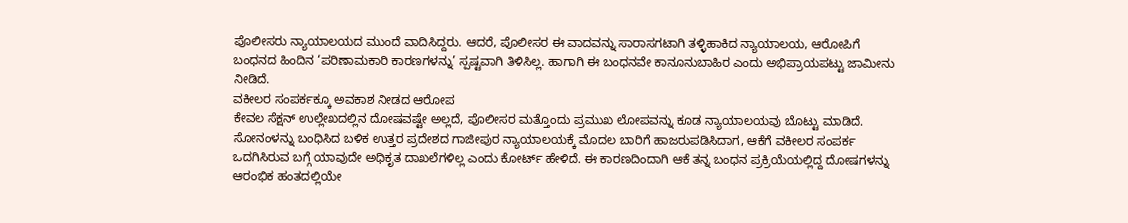ಪೊಲೀಸರು ನ್ಯಾಯಾಲಯದ ಮುಂದೆ ವಾದಿಸಿದ್ದರು. ಆದರೆ, ಪೊಲೀಸರ ಈ ವಾದವನ್ನು ಸಾರಾಸಗಟಾಗಿ ತಳ್ಳಿಹಾಕಿದ ನ್ಯಾಯಾಲಯ, ಆರೋಪಿಗೆ ಬಂಧನದ ಹಿಂದಿನ ‘ಪರಿಣಾಮಕಾರಿ ಕಾರಣಗಳನ್ನು’ ಸ್ಪಷ್ಟವಾಗಿ ತಿಳಿಸಿಲ್ಲ. ಹಾಗಾಗಿ ಈ ಬಂಧನವೇ ಕಾನೂನುಬಾಹಿರ ಎಂದು ಅಭಿಪ್ರಾಯಪಟ್ಟು ಜಾಮೀನು ನೀಡಿದೆ.
ವಕೀಲರ ಸಂಪರ್ಕಕ್ಕೂ ಅವಕಾಶ ನೀಡದ ಆರೋಪ
ಕೇವಲ ಸೆಕ್ಷನ್ ಉಲ್ಲೇಖದಲ್ಲಿನ ದೋಷವಷ್ಟೇ ಅಲ್ಲದೆ, ಪೊಲೀಸರ ಮತ್ತೊಂದು ಪ್ರಮುಖ ಲೋಪವನ್ನು ಕೂಡ ನ್ಯಾಯಾಲಯವು ಬೊಟ್ಟು ಮಾಡಿದೆ. ಸೋನಂಳನ್ನು ಬಂಧಿಸಿದ ಬಳಿಕ ಉತ್ತರ ಪ್ರದೇಶದ ಗಾಜೀಪುರ ನ್ಯಾಯಾಲಯಕ್ಕೆ ಮೊದಲ ಬಾರಿಗೆ ಹಾಜರುಪಡಿಸಿದಾಗ, ಆಕೆಗೆ ವಕೀಲರ ಸಂಪರ್ಕ ಒದಗಿಸಿರುವ ಬಗ್ಗೆ ಯಾವುದೇ ಅಧಿಕೃತ ದಾಖಲೆಗಳಿಲ್ಲ ಎಂದು ಕೋರ್ಟ್ ಹೇಳಿದೆ. ಈ ಕಾರಣದಿಂದಾಗಿ ಆಕೆ ತನ್ನ ಬಂಧನ ಪ್ರಕ್ರಿಯೆಯಲ್ಲಿದ್ದ ದೋಷಗಳನ್ನು ಆರಂಭಿಕ ಹಂತದಲ್ಲಿಯೇ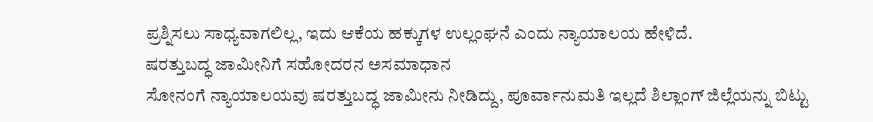ಪ್ರಶ್ನಿಸಲು ಸಾಧ್ಯವಾಗಲಿಲ್ಲ, ಇದು ಆಕೆಯ ಹಕ್ಕುಗಳ ಉಲ್ಲಂಘನೆ ಎಂದು ನ್ಯಾಯಾಲಯ ಹೇಳಿದೆ.
ಷರತ್ತುಬದ್ಧ ಜಾಮೀನಿಗೆ ಸಹೋದರನ ಅಸಮಾಧಾನ
ಸೋನಂಗೆ ನ್ಯಾಯಾಲಯವು ಷರತ್ತುಬದ್ಧ ಜಾಮೀನು ನೀಡಿದ್ದು, ಪೂರ್ವಾನುಮತಿ ಇಲ್ಲದೆ ಶಿಲ್ಲಾಂಗ್ ಜಿಲ್ಲೆಯನ್ನು ಬಿಟ್ಟು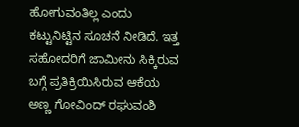ಹೋಗುವಂತಿಲ್ಲ ಎಂದು ಕಟ್ಟುನಿಟ್ಟಿನ ಸೂಚನೆ ನೀಡಿದೆ. ಇತ್ತ ಸಹೋದರಿಗೆ ಜಾಮೀನು ಸಿಕ್ಕಿರುವ ಬಗ್ಗೆ ಪ್ರತಿಕ್ರಿಯಿಸಿರುವ ಆಕೆಯ ಅಣ್ಣ ಗೋವಿಂದ್ ರಘುವಂಶಿ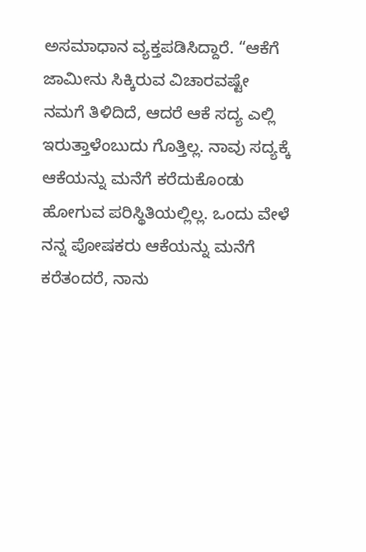ಅಸಮಾಧಾನ ವ್ಯಕ್ತಪಡಿಸಿದ್ದಾರೆ. “ಆಕೆಗೆ ಜಾಮೀನು ಸಿಕ್ಕಿರುವ ವಿಚಾರವಷ್ಟೇ ನಮಗೆ ತಿಳಿದಿದೆ, ಆದರೆ ಆಕೆ ಸದ್ಯ ಎಲ್ಲಿ ಇರುತ್ತಾಳೆಂಬುದು ಗೊತ್ತಿಲ್ಲ. ನಾವು ಸದ್ಯಕ್ಕೆ ಆಕೆಯನ್ನು ಮನೆಗೆ ಕರೆದುಕೊಂಡು ಹೋಗುವ ಪರಿಸ್ಥಿತಿಯಲ್ಲಿಲ್ಲ. ಒಂದು ವೇಳೆ ನನ್ನ ಪೋಷಕರು ಆಕೆಯನ್ನು ಮನೆಗೆ ಕರೆತಂದರೆ, ನಾನು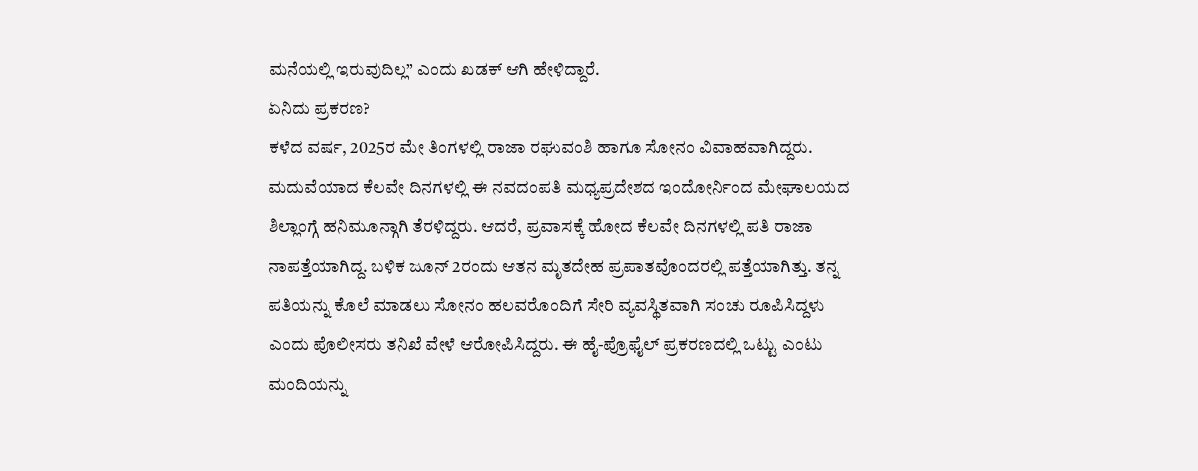ಮನೆಯಲ್ಲಿ ಇರುವುದಿಲ್ಲ” ಎಂದು ಖಡಕ್ ಆಗಿ ಹೇಳಿದ್ದಾರೆ.
ಏನಿದು ಪ್ರಕರಣ?
ಕಳೆದ ವರ್ಷ, 2025ರ ಮೇ ತಿಂಗಳಲ್ಲಿ ರಾಜಾ ರಘುವಂಶಿ ಹಾಗೂ ಸೋನಂ ವಿವಾಹವಾಗಿದ್ದರು. ಮದುವೆಯಾದ ಕೆಲವೇ ದಿನಗಳಲ್ಲಿ ಈ ನವದಂಪತಿ ಮಧ್ಯಪ್ರದೇಶದ ಇಂದೋರ್ನಿಂದ ಮೇಘಾಲಯದ ಶಿಲ್ಲಾಂಗ್ಗೆ ಹನಿಮೂನ್ಗಾಗಿ ತೆರಳಿದ್ದರು. ಆದರೆ, ಪ್ರವಾಸಕ್ಕೆ ಹೋದ ಕೆಲವೇ ದಿನಗಳಲ್ಲಿ ಪತಿ ರಾಜಾ ನಾಪತ್ತೆಯಾಗಿದ್ದ. ಬಳಿಕ ಜೂನ್ 2ರಂದು ಆತನ ಮೃತದೇಹ ಪ್ರಪಾತವೊಂದರಲ್ಲಿ ಪತ್ತೆಯಾಗಿತ್ತು. ತನ್ನ ಪತಿಯನ್ನು ಕೊಲೆ ಮಾಡಲು ಸೋನಂ ಹಲವರೊಂದಿಗೆ ಸೇರಿ ವ್ಯವಸ್ಥಿತವಾಗಿ ಸಂಚು ರೂಪಿಸಿದ್ದಳು ಎಂದು ಪೊಲೀಸರು ತನಿಖೆ ವೇಳೆ ಆರೋಪಿಸಿದ್ದರು. ಈ ಹೈ-ಪ್ರೊಫೈಲ್ ಪ್ರಕರಣದಲ್ಲಿ ಒಟ್ಟು ಎಂಟು ಮಂದಿಯನ್ನು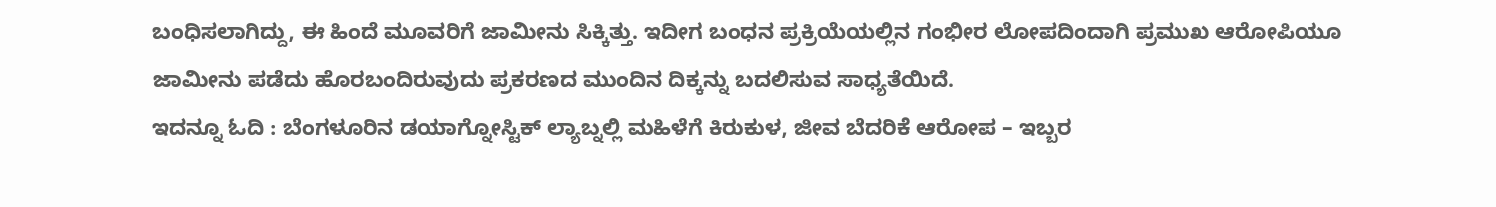ಬಂಧಿಸಲಾಗಿದ್ದು, ಈ ಹಿಂದೆ ಮೂವರಿಗೆ ಜಾಮೀನು ಸಿಕ್ಕಿತ್ತು. ಇದೀಗ ಬಂಧನ ಪ್ರಕ್ರಿಯೆಯಲ್ಲಿನ ಗಂಭೀರ ಲೋಪದಿಂದಾಗಿ ಪ್ರಮುಖ ಆರೋಪಿಯೂ ಜಾಮೀನು ಪಡೆದು ಹೊರಬಂದಿರುವುದು ಪ್ರಕರಣದ ಮುಂದಿನ ದಿಕ್ಕನ್ನು ಬದಲಿಸುವ ಸಾಧ್ಯತೆಯಿದೆ.
ಇದನ್ನೂ ಓದಿ : ಬೆಂಗಳೂರಿನ ಡಯಾಗ್ನೋಸ್ಟಿಕ್ ಲ್ಯಾಬ್ನಲ್ಲಿ ಮಹಿಳೆಗೆ ಕಿರುಕುಳ, ಜೀವ ಬೆದರಿಕೆ ಆರೋಪ – ಇಬ್ಬರ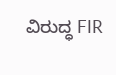ವಿರುದ್ಧ FIR